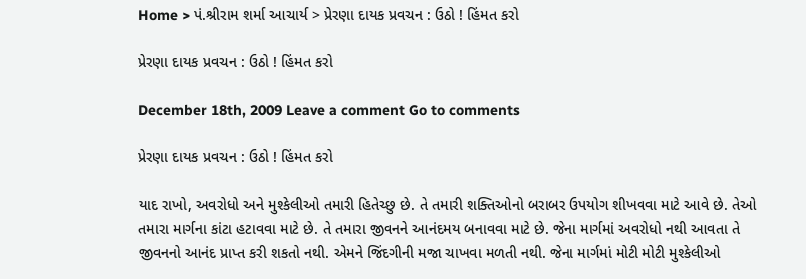Home > પં.શ્રીરામ શર્મા આચાર્ય > પ્રેરણા દાયક પ્રવચન : ઉઠો ! હિંમત કરો

પ્રેરણા દાયક પ્રવચન : ઉઠો ! હિંમત કરો

December 18th, 2009 Leave a comment Go to comments

પ્રેરણા દાયક પ્રવચન : ઉઠો ! હિંમત કરો

યાદ રાખો, અવરોધો અને મુશ્કેલીઓ તમારી હિતેચ્છુ છે. તે તમારી શક્તિઓનો બરાબર ઉપયોગ શીખવવા માટે આવે છે. તેઓ તમારા માર્ગના કાંટા હટાવવા માટે છે. તે તમારા જીવનને આનંદમય બનાવવા માટે છે. જેના માર્ગમાં અવરોધો નથી આવતા તે જીવનનો આનંદ પ્રાપ્ત કરી શકતો નથી. એમને જિંદગીની મજા ચાખવા મળતી નથી. જેના માર્ગમાં મોટી મોટી મુશ્કેલીઓ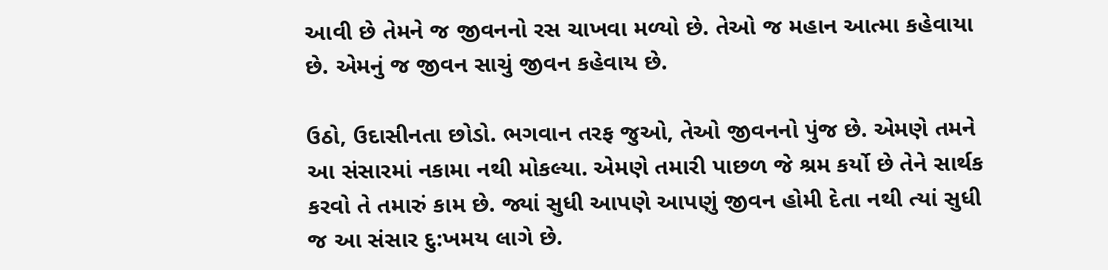આવી છે તેમને જ જીવનનો રસ ચાખવા મળ્યો છે. તેઓ જ મહાન આત્મા કહેવાયા છે. એમનું જ જીવન સાચું જીવન કહેવાય છે.

ઉઠો, ઉદાસીનતા છોડો. ભગવાન તરફ જુઓ, તેઓ જીવનનો પુંજ છે. એમણે તમને આ સંસારમાં નકામા નથી મોકલ્યા. એમણે તમારી પાછળ જે શ્રમ કર્યો છે તેને સાર્થક કરવો તે તમારું કામ છે. જ્યાં સુધી આપણે આપણું જીવન હોમી દેતા નથી ત્યાં સુધી જ આ સંસાર દુ:ખમય લાગે છે.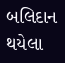બલિદાન થયેલા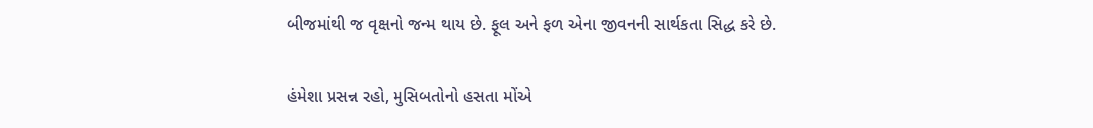બીજમાંથી જ વૃક્ષનો જન્મ થાય છે. ફૂલ અને ફળ એના જીવનની સાર્થકતા સિદ્ધ કરે છે.

હંમેશા પ્રસન્ન રહો, મુસિબતોનો હસતા મોંએ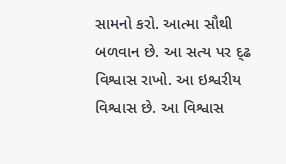સામનો કરો. આત્મા સૌથી બળવાન છે. આ સત્ય પર દ્ઢ વિશ્વાસ રાખો. આ ઇશ્વરીય વિશ્વાસ છે. આ વિશ્વાસ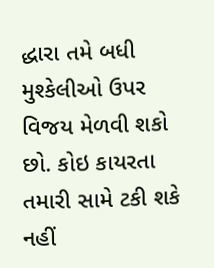દ્ધારા તમે બધી મુશ્કેલીઓ ઉપર વિજય મેળવી શકો છો. કોઇ કાયરતા તમારી સામે ટકી શકે નહીં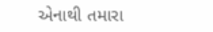એનાથી તમારા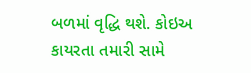બળમાં વૃદ્ધિ થશે. કોઇઅ કાયરતા તમારી સામે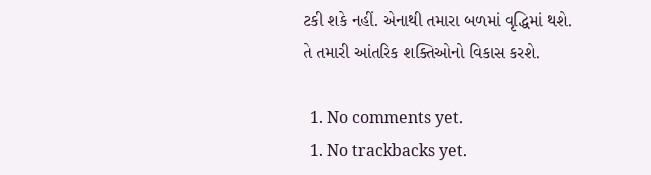ટકી શકે નહીં. એનાથી તમારા બળમાં વૃદ્ધિમાં થશે. તે તમારી આંતરિક શક્તિઓનો વિકાસ કરશે.

  1. No comments yet.
  1. No trackbacks yet.